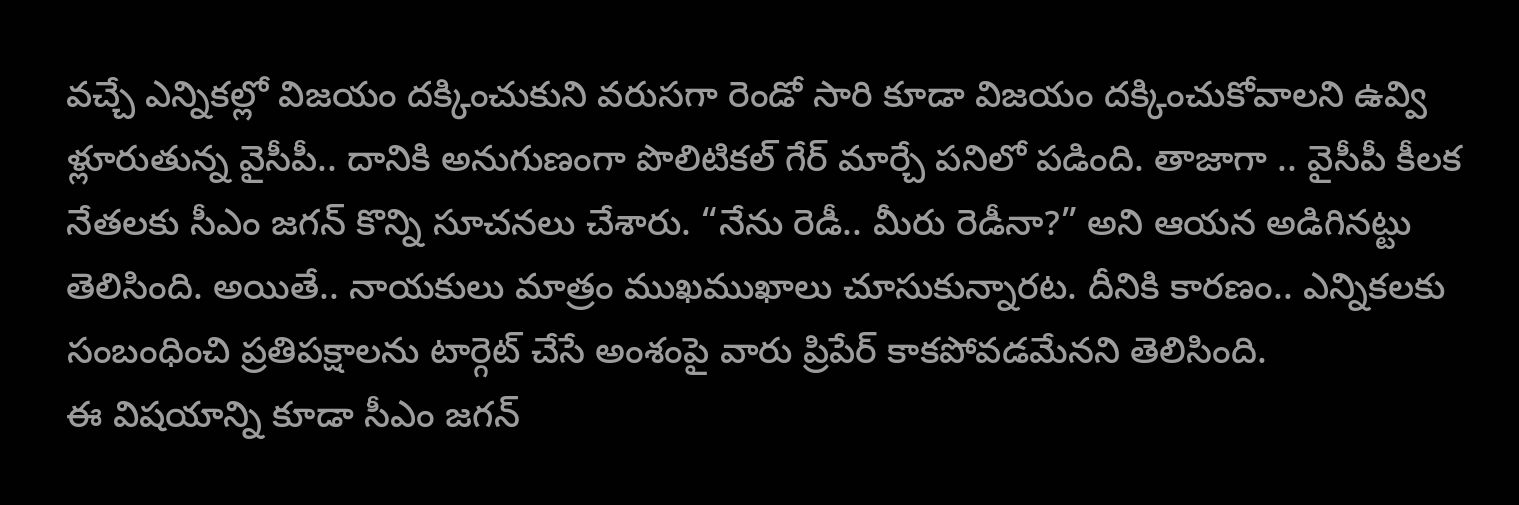వచ్చే ఎన్నికల్లో విజయం దక్కించుకుని వరుసగా రెండో సారి కూడా విజయం దక్కించుకోవాలని ఉవ్వి ళ్లూరుతున్న వైసీపీ.. దానికి అనుగుణంగా పొలిటికల్ గేర్ మార్చే పనిలో పడింది. తాజాగా .. వైసీపీ కీలక నేతలకు సీఎం జగన్ కొన్ని సూచనలు చేశారు. “నేను రెడీ.. మీరు రెడీనా?” అని ఆయన అడిగినట్టు తెలిసింది. అయితే.. నాయకులు మాత్రం ముఖముఖాలు చూసుకున్నారట. దీనికి కారణం.. ఎన్నికలకు సంబంధించి ప్రతిపక్షాలను టార్గెట్ చేసే అంశంపై వారు ప్రిపేర్ కాకపోవడమేనని తెలిసింది.
ఈ విషయాన్ని కూడా సీఎం జగన్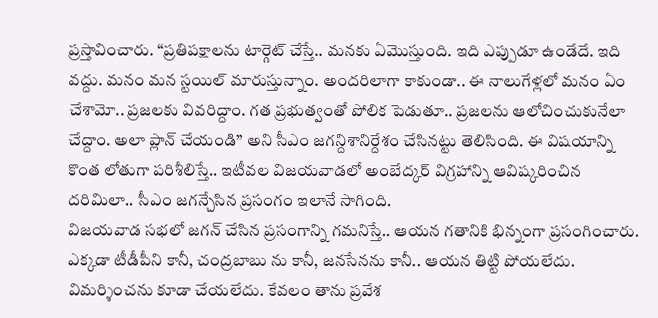ప్రస్తావించారు. “ప్రతిపక్షాలను టార్గెట్ చేస్తే.. మనకు ఏమొస్తుంది. ఇది ఎప్పుడూ ఉండేదే. ఇది వద్దు. మనం మన స్టయిల్ మారుస్తున్నాం. అందరిలాగా కాకుండా.. ఈ నాలుగేళ్లలో మనం ఏం చేశామో.. ప్రజలకు వివరిద్దాం. గత ప్రభుత్వంతో పోలిక పెడుతూ.. ప్రజలను ఆలోచించుకునేలా చేద్దాం. అలా ప్లాన్ చేయండి” అని సీఎం జగన్దిశానిర్దేశం చేసినట్టు తెలిసింది. ఈ విషయాన్ని కొంత లోతుగా పరిశీలిస్తే.. ఇటీవల విజయవాడలో అంబేద్కర్ విగ్రహాన్ని ఆవిష్కరించిన దరిమిలా.. సీఎం జగన్చేసిన ప్రసంగం ఇలానే సాగింది.
విజయవాడ సభలో జగన్ చేసిన ప్రసంగాన్ని గమనిస్తే.. ఆయన గతానికి భిన్నంగా ప్రసంగించారు. ఎక్కడా టీడీపీని కానీ, చంద్రబాబు ను కానీ, జనసేనను కానీ.. ఆయన తిట్టి పోయలేదు. విమర్శించను కూడా చేయలేదు. కేవలం తాను ప్రవేశ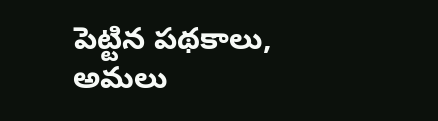పెట్టిన పథకాలు, అమలు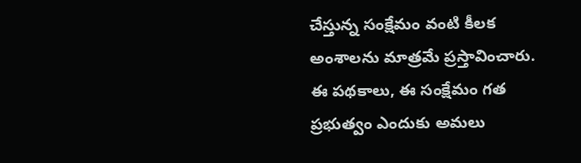చేస్తున్న సంక్షేమం వంటి కీలక అంశాలను మాత్రమే ప్రస్తావించారు. ఈ పథకాలు, ఈ సంక్షేమం గత ప్రభుత్వం ఎందుకు అమలు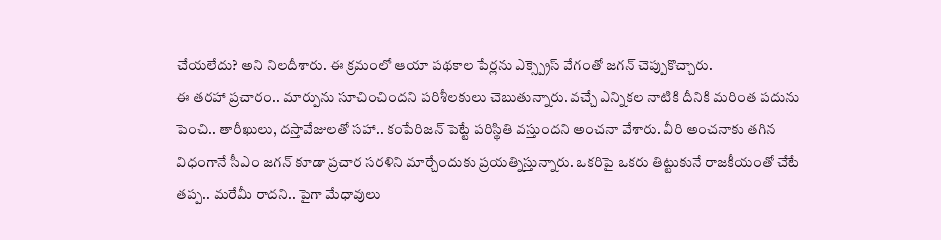చేయలేదు? అని నిలదీశారు. ఈ క్రమంలో ఆయా పథకాల పేర్లను ఎక్స్ప్రెస్ వేగంతో జగన్ చెప్పుకొచ్చారు.
ఈ తరహా ప్రచారం.. మార్పును సూచించిందని పరిశీలకులు చెబుతున్నారు. వచ్చే ఎన్నికల నాటికి దీనికి మరింత పదును పెంచి.. తారీఖులు, దస్తావేజులతో సహా.. కంపేరిజన్ పెట్టే పరిస్థితి వస్తుందని అంచనా వేశారు. వీరి అంచనాకు తగిన విధంగానే సీఎం జగన్ కూడా ప్రచార సరళిని మార్చేందుకు ప్రయత్నిస్తున్నారు. ఒకరిపై ఒకరు తిట్టుకునే రాజకీయంతో చేటే తప్ప.. మరేమీ రాదని.. పైగా మేధావులు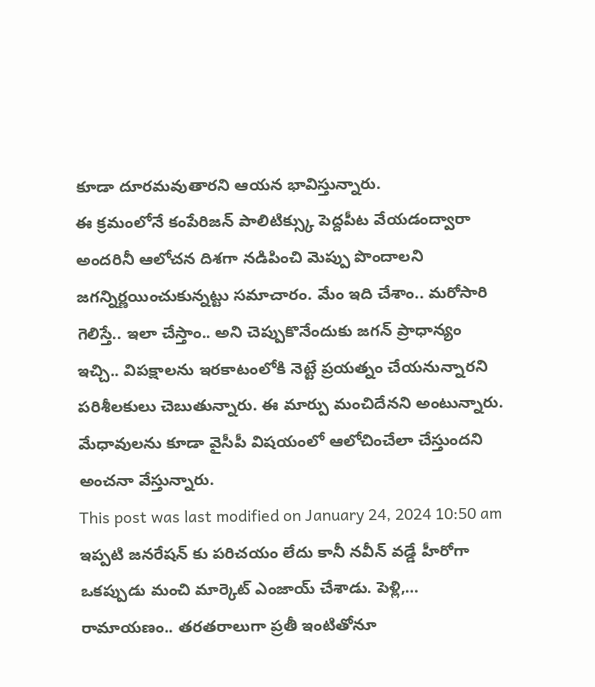కూడా దూరమవుతారని ఆయన భావిస్తున్నారు.
ఈ క్రమంలోనే కంపేరిజన్ పాలిటిక్స్కు పెద్దపీట వేయడంద్వారా అందరినీ ఆలోచన దిశగా నడిపించి మెప్పు పొందాలని జగన్నిర్ణయించుకున్నట్టు సమాచారం. మేం ఇది చేశాం.. మరోసారి గెలిస్తే.. ఇలా చేస్తాం.. అని చెప్పుకొనేందుకు జగన్ ప్రాధాన్యం ఇచ్చి.. విపక్షాలను ఇరకాటంలోకి నెట్టే ప్రయత్నం చేయనున్నారని పరిశీలకులు చెబుతున్నారు. ఈ మార్పు మంచిదేనని అంటున్నారు. మేధావులను కూడా వైసీపీ విషయంలో ఆలోచించేలా చేస్తుందని అంచనా వేస్తున్నారు.
This post was last modified on January 24, 2024 10:50 am
ఇప్పటి జనరేషన్ కు పరిచయం లేదు కానీ నవీన్ వడ్డే హీరోగా ఒకప్పుడు మంచి మార్కెట్ ఎంజాయ్ చేశాడు. పెళ్లి,…
రామాయణం.. తరతరాలుగా ప్రతీ ఇంటితోనూ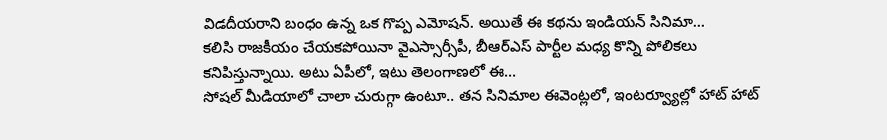విడదీయరాని బంధం ఉన్న ఒక గొప్ప ఎమోషన్. అయితే ఈ కథను ఇండియన్ సినిమా…
కలిసి రాజకీయం చేయకపోయినా వైఎస్సార్సీపీ, బీఆర్ఎస్ పార్టీల మధ్య కొన్ని పోలికలు కనిపిస్తున్నాయి. అటు ఏపీలో, ఇటు తెలంగాణలో ఈ…
సోషల్ మీడియాలో చాలా చురుగ్గా ఉంటూ.. తన సినిమాల ఈవెంట్లలో, ఇంటర్వ్యూల్లో హాట్ హాట్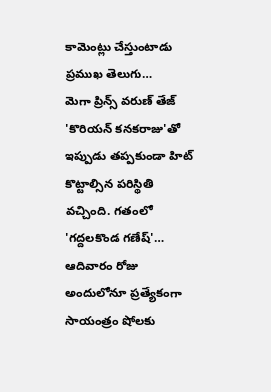కామెంట్లు చేస్తుంటాడు ప్రముఖ తెలుగు…
మెగా ప్రిన్స్ వరుణ్ తేజ్ 'కొరియన్ కనకరాజు'తో ఇప్పుడు తప్పకుండా హిట్ కొట్టాల్సిన పరిస్థితి వచ్చింది. గతంలో 'గద్దలకొండ గణేష్'…
ఆదివారం రోజు అందులోనూ ప్రత్యేకంగా సాయంత్రం షోలకు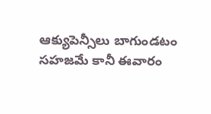ఆక్యుపెన్సీలు బాగుండటం సహజమే కానీ ఈవారం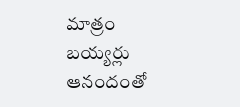మాత్రం బయ్యర్లు ఆనందంతో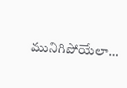మునిగిపోయేలా…